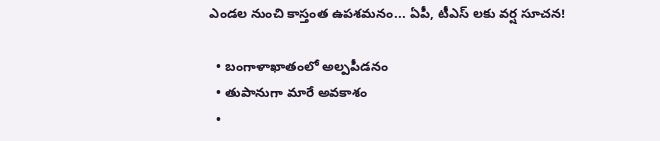ఎండల నుంచి కాస్తంత ఉపశమనం... ఏపీ, టీఎస్ లకు వర్ష సూచన!

  • బంగాళాఖాతంలో అల్పపీడనం
  • తుపానుగా మారే అవకాశం
  •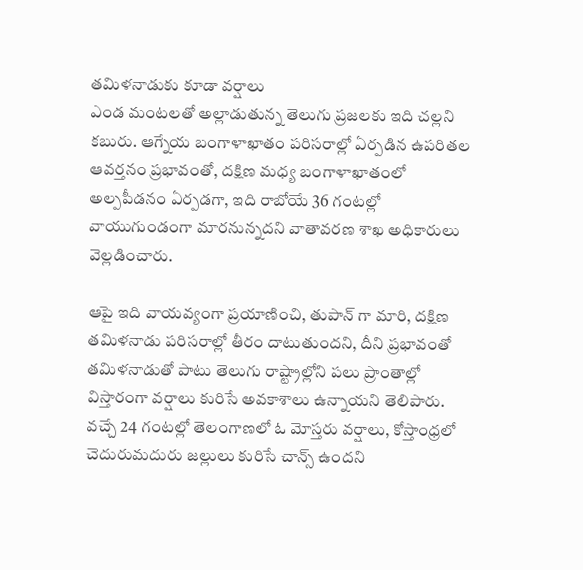తమిళనాడుకు కూడా వర్షాలు
ఎండ మంటలతో అల్లాడుతున్న తెలుగు ప్రజలకు ఇది చల్లని కబురు. ఆగ్నేయ బంగాళాఖాతం పరిసరాల్లో ఏర్పడిన ఉపరితల ఆవర్తనం ప్రభావంతో, దక్షిణ మధ్య బంగాళాఖాతంలో అల్పపీడనం ఏర్పడగా, ఇది రాబోయే 36 గంటల్లో వాయుగుండంగా మారనున్నదని వాతావరణ శాఖ అధికారులు వెల్లడించారు.

ఆపై ఇది వాయవ్యంగా ప్రయాణించి, తుపాన్ గా మారి, దక్షిణ తమిళనాడు పరిసరాల్లో తీరం దాటుతుందని, దీని ప్రభావంతో తమిళనాడుతో పాటు తెలుగు రాష్ట్రాల్లోని పలు ప్రాంతాల్లో విస్తారంగా వర్షాలు కురిసే అవకాశాలు ఉన్నాయని తెలిపారు. వచ్చే 24 గంటల్లో తెలంగాణలో ఓ మోస్తరు వర్షాలు, కోస్తాంధ్రలో చెదురుమదురు జల్లులు కురిసే చాన్స్ ఉందని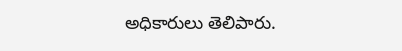అధికారులు తెలిపారు.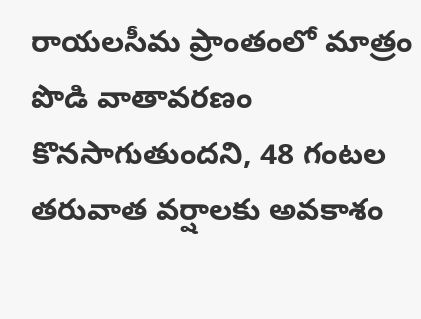రాయలసీమ ప్రాంతంలో మాత్రం పొడి వాతావరణం కొనసాగుతుందని, 48 గంటల తరువాత వర్షాలకు అవకాశం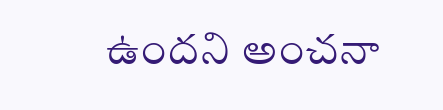ఉందని అంచనా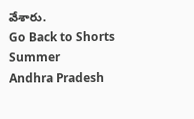వేశారు.
Go Back to Shorts
Summer
Andhra Pradesh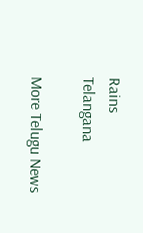Rains
Telangana

More Telugu News